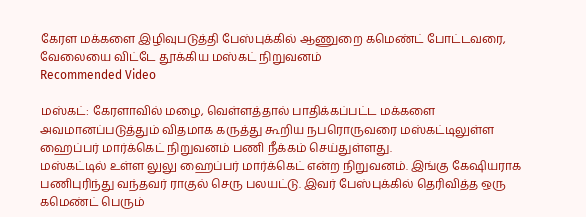கேரள மக்களை இழிவுபடுத்தி பேஸ்புக்கில் ஆணுறை கமெண்ட் போட்டவரை, வேலையை விட்டே தூக்கிய மஸ்கட் நிறுவனம்
Recommended Video

மஸ்கட்: கேரளாவில் மழை, வெள்ளத்தால் பாதிக்கப்பட்ட மக்களை அவமானப்படுத்தும் விதமாக கருத்து கூறிய நபரொருவரை மஸ்கட்டிலுள்ள ஹைப்பர் மார்க்கெட் நிறுவனம் பணி நீக்கம் செய்துள்ளது.
மஸ்கட்டில் உள்ள லுலு ஹைப்பர் மார்க்கெட் என்ற நிறுவனம். இங்கு கேஷியராக பணிபுரிந்து வந்தவர் ராகுல் செரு பலயட்டு. இவர் பேஸ்புக்கில் தெரிவித்த ஒரு கமெண்ட் பெரும்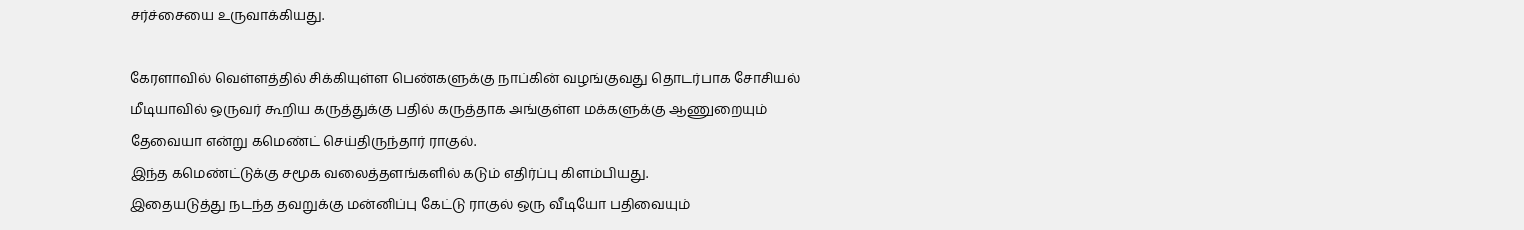சர்ச்சையை உருவாக்கியது.

கேரளாவில் வெள்ளத்தில் சிக்கியுள்ள பெண்களுக்கு நாப்கின் வழங்குவது தொடர்பாக சோசியல் மீடியாவில் ஒருவர் கூறிய கருத்துக்கு பதில் கருத்தாக அங்குள்ள மக்களுக்கு ஆணுறையும் தேவையா என்று கமெண்ட் செய்திருந்தார் ராகுல்.
இந்த கமெண்ட்டுக்கு சமூக வலைத்தளங்களில் கடும் எதிர்ப்பு கிளம்பியது.
இதையடுத்து நடந்த தவறுக்கு மன்னிப்பு கேட்டு ராகுல் ஒரு வீடியோ பதிவையும்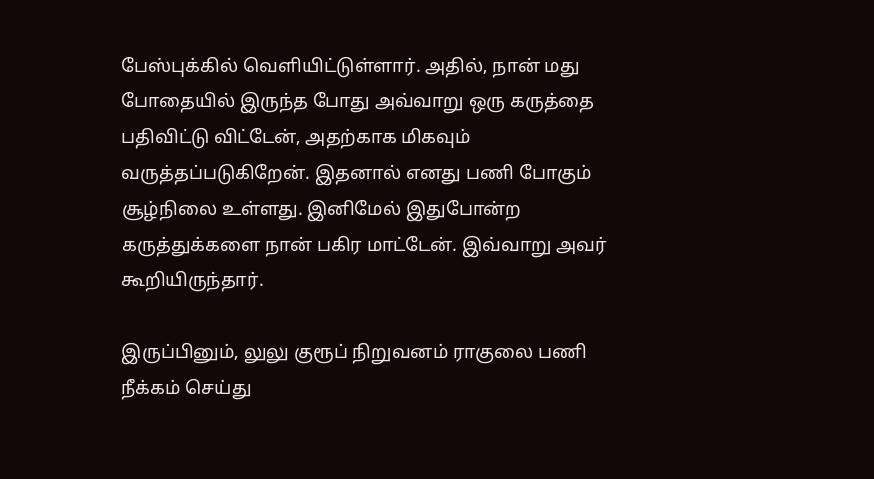பேஸ்புக்கில் வெளியிட்டுள்ளார். அதில், நான் மது போதையில் இருந்த போது அவ்வாறு ஒரு கருத்தை பதிவிட்டு விட்டேன், அதற்காக மிகவும் வருத்தப்படுகிறேன். இதனால் எனது பணி போகும் சூழ்நிலை உள்ளது. இனிமேல் இதுபோன்ற கருத்துக்களை நான் பகிர மாட்டேன். இவ்வாறு அவர் கூறியிருந்தார்.

இருப்பினும், லுலு குரூப் நிறுவனம் ராகுலை பணி நீக்கம் செய்து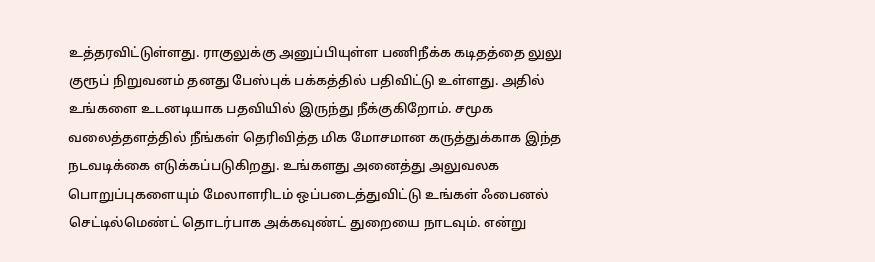உத்தரவிட்டுள்ளது. ராகுலுக்கு அனுப்பியுள்ள பணிநீக்க கடிதத்தை லுலு குரூப் நிறுவனம் தனது பேஸ்புக் பக்கத்தில் பதிவிட்டு உள்ளது. அதில் உங்களை உடனடியாக பதவியில் இருந்து நீக்குகிறோம். சமூக வலைத்தளத்தில் நீங்கள் தெரிவித்த மிக மோசமான கருத்துக்காக இந்த நடவடிக்கை எடுக்கப்படுகிறது. உங்களது அனைத்து அலுவலக பொறுப்புகளையும் மேலாளரிடம் ஒப்படைத்துவிட்டு உங்கள் ஃபைனல் செட்டில்மெண்ட் தொடர்பாக அக்கவுண்ட் துறையை நாடவும். என்று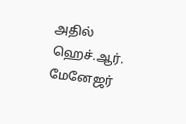அதில் ஹெச்.ஆர். மேனேஜர்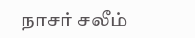நாசர் சலீம்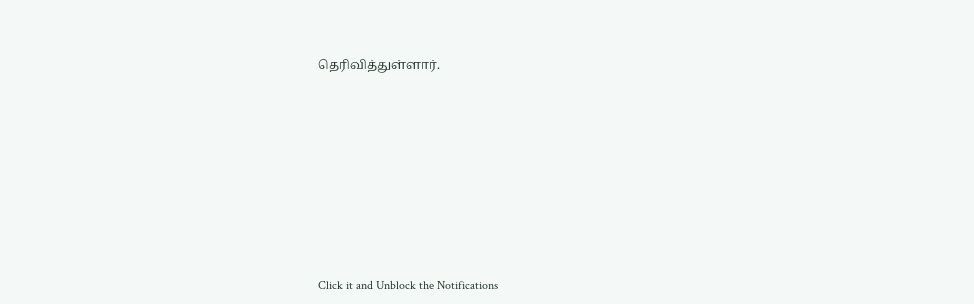தெரிவித்துள்ளார்.











Click it and Unblock the Notifications